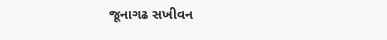જૂનાગઢ સખીવન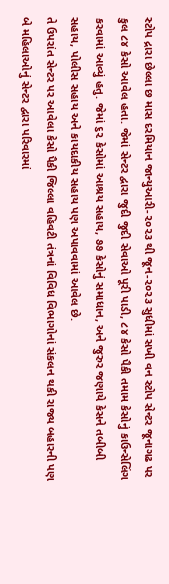સ્ટોપ દ્રારા છેલ્લા છ માસ દરમિયાન જાન્યુઆરી-૨૦૨૩ થી જૂન-૨૦૨૩ સુધીમાં સખી વન સ્ટોપ સેન્ટર જૂનાગઢ પર કુલ ૮૪ કેસો આવેલ હતા. જેમાં સેન્ટર દ્વારા જુદી જુદી સેવાઓ પૂરી પાડી, ૮૪ કેસો પૈકી તમામ કેસોનું કાઉન્સેલિંગ કરવામાં આવ્યું હતુ. જેમાં ૬૨ કેસોમાં આશ્રય સહાય, ૭૭ કેસોનું સમાધાન, અને જુરુર જણાયે કેસને તબીબી સહાય, પોલીસ સહાય અને કાયદાકીય સહાય પણ અપાવવામાં આવેલ છે.
તે ઉપરાંત સેન્ટર પર આવેલા કેસો પૈકી જિલ્લા વહિવટી તંત્રનાં વિવિધ વિભાગોનાં સંકલન થકી રાજ્ય બહારની પણ બે મહિલાઓનું સેન્ટર દ્વારા પરિવારમાં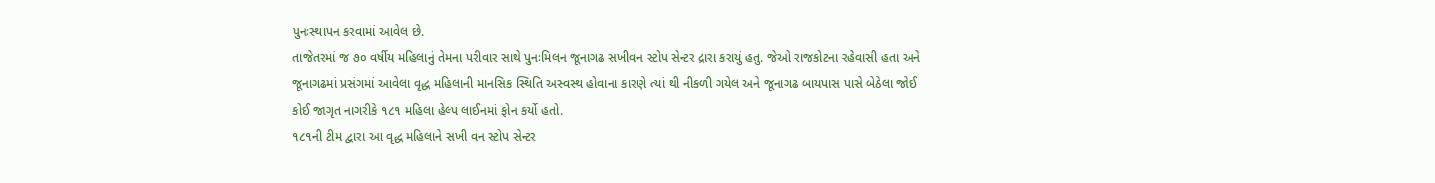પુનઃસ્થાપન કરવામાં આવેલ છે.
તાજેતરમાં જ ૭૦ વર્ષીય મહિલાનું તેમના પરીવાર સાથે પુનઃમિલન જૂનાગઢ સખીવન સ્ટોપ સેન્ટર દ્રારા કરાયું હતુ. જેઓ રાજકોટના રહેવાસી હતા અને જૂનાગઢમાં પ્રસંગમાં આવેલા વૃદ્ધ મહિલાની માનસિક સ્થિતિ અસ્વસ્થ હોવાના કારણે ત્યાં થી નીકળી ગયેલ અને જૂનાગઢ બાયપાસ પાસે બેઠેલા જોઈ કોઈ જાગૃત નાગરીકે ૧૮૧ મહિલા હેલ્પ લાઈનમાં ફોન કર્યો હતો.
૧૮૧ની ટીમ દ્વારા આ વૃદ્ધ મહિલાને સખી વન સ્ટોપ સેન્ટર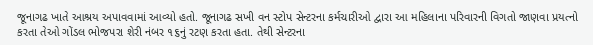જૂનાગઢ ખાતે આશ્રય અપાવવામાં આવ્યો હતો. જૂનાગઢ સખી વન સ્ટોપ સેન્ટરના કર્મચારીઓ દ્વારા આ મહિલાના પરિવારની વિગતો જાણવા પ્રયત્નો કરતા તેઓ ગોંડલ ભોજપરા શેરી નંબર ૧૬નું રટણ કરતા હતા. તેથી સેન્ટરના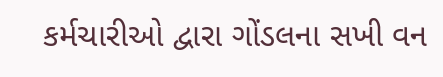કર્મચારીઓ દ્વારા ગોંડલના સખી વન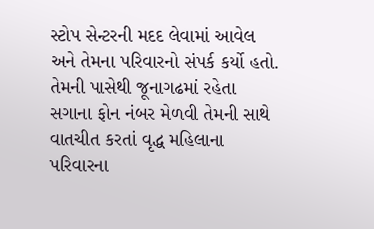સ્ટોપ સેન્ટરની મદદ લેવામાં આવેલ અને તેમના પરિવારનો સંપર્ક કર્યો હતો. તેમની પાસેથી જૂનાગઢમાં રહેતા સગાના ફોન નંબર મેળવી તેમની સાથે વાતચીત કરતાં વૃદ્ધ મહિલાના પરિવારના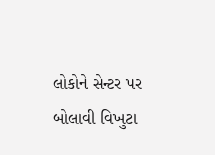લોકોને સેન્ટર પર બોલાવી વિખુટા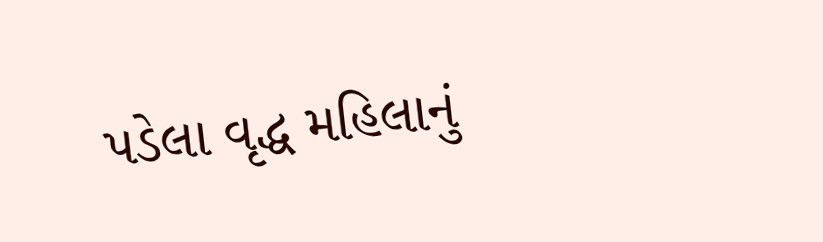પડેલા વૃદ્ધ મહિલાનું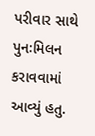પરીવાર સાથે પુનઃમિલન કરાવવામાં આવ્યું હતુ.